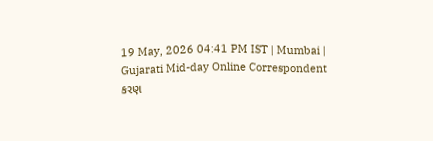19 May, 2026 04:41 PM IST | Mumbai | Gujarati Mid-day Online Correspondent
કરણ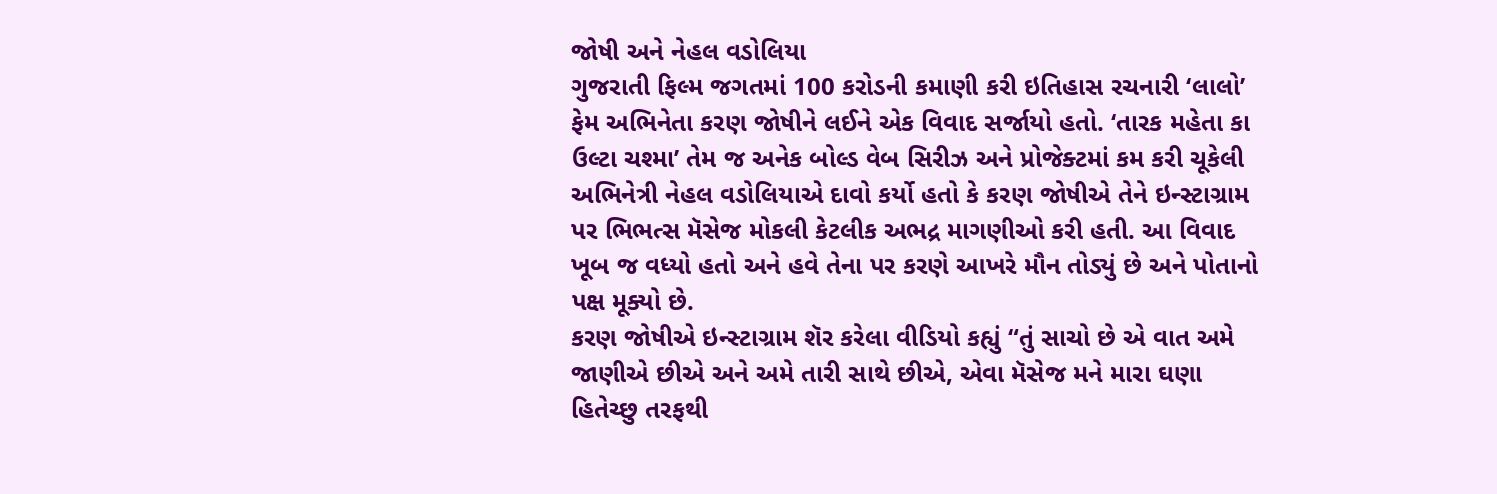જોષી અને નેહલ વડોલિયા
ગુજરાતી ફિલ્મ જગતમાં 100 કરોડની કમાણી કરી ઇતિહાસ રચનારી ‘લાલો’ ફેમ અભિનેતા કરણ જોષીને લઈને એક વિવાદ સર્જાયો હતો. ‘તારક મહેતા કા ઉલ્ટા ચશ્મા’ તેમ જ અનેક બોલ્ડ વેબ સિરીઝ અને પ્રોજેક્ટમાં કમ કરી ચૂકેલી અભિનેત્રી નેહલ વડોલિયાએ દાવો કર્યો હતો કે કરણ જોષીએ તેને ઇન્સ્ટાગ્રામ પર ભિભત્સ મૅસેજ મોકલી કેટલીક અભદ્ર માગણીઓ કરી હતી. આ વિવાદ ખૂબ જ વધ્યો હતો અને હવે તેના પર કરણે આખરે મૌન તોડ્યું છે અને પોતાનો પક્ષ મૂક્યો છે.
કરણ જોષીએ ઇન્સ્ટાગ્રામ શૅર કરેલા વીડિયો કહ્યું “તું સાચો છે એ વાત અમે જાણીએ છીએ અને અમે તારી સાથે છીએ, એવા મૅસેજ મને મારા ઘણા હિતેચ્છુ તરફથી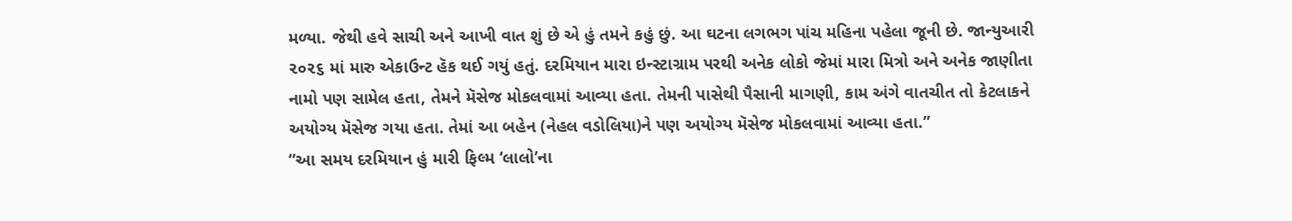મળ્યા. જેથી હવે સાચી અને આખી વાત શું છે એ હું તમને કહું છું. આ ઘટના લગભગ પાંચ મહિના પહેલા જૂની છે. જાન્યુઆરી ૨૦૨૬ માં મારુ એકાઉન્ટ હૅક થઈ ગયું હતું. દરમિયાન મારા ઇન્સ્ટાગ્રામ પરથી અનેક લોકો જેમાં મારા મિત્રો અને અનેક જાણીતા નામો પણ સામેલ હતા, તેમને મૅસેજ મોકલવામાં આવ્યા હતા. તેમની પાસેથી પૈસાની માગણી, કામ અંગે વાતચીત તો કેટલાકને અયોગ્ય મૅસેજ ગયા હતા. તેમાં આ બહેન (નેહલ વડોલિયા)ને પણ અયોગ્ય મૅસેજ મોકલવામાં આવ્યા હતા.”
“આ સમય દરમિયાન હું મારી ફિલ્મ ‘લાલો’ના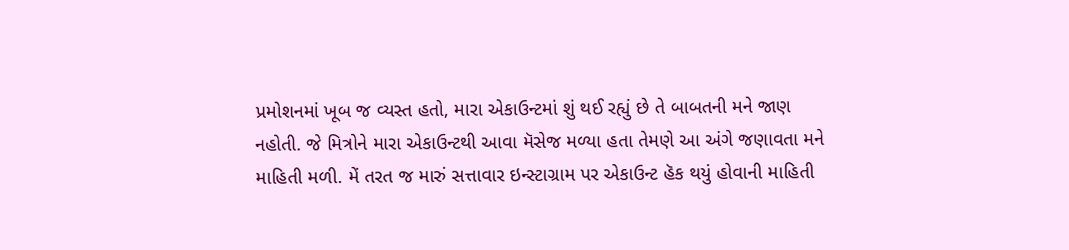પ્રમોશનમાં ખૂબ જ વ્યસ્ત હતો, મારા એકાઉન્ટમાં શું થઈ રહ્યું છે તે બાબતની મને જાણ નહોતી. જે મિત્રોને મારા એકાઉન્ટથી આવા મૅસેજ મળ્યા હતા તેમણે આ અંગે જણાવતા મને માહિતી મળી. મેં તરત જ મારું સત્તાવાર ઇન્સ્ટાગ્રામ પર એકાઉન્ટ હૅક થયું હોવાની માહિતી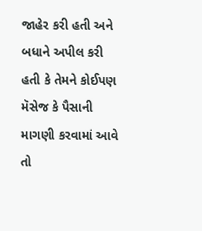જાહેર કરી હતી અને બધાને અપીલ કરી હતી કે તેમને કોઈપણ મૅસેજ કે પૈસાની માગણી કરવામાં આવે તો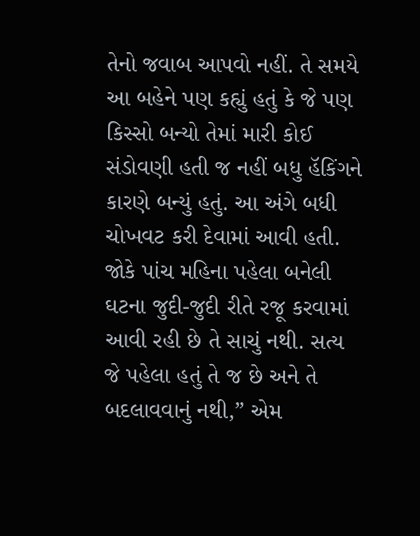તેનો જવાબ આપવો નહીં. તે સમયે આ બહેને પણ કહ્યું હતું કે જે પણ કિસ્સો બન્યો તેમાં મારી કોઈ સંડોવણી હતી જ નહીં બધુ હૅકિંગને કારણે બન્યું હતું. આ અંગે બધી ચોખવટ કરી દેવામાં આવી હતી. જોકે પાંચ મહિના પહેલા બનેલી ઘટના જુદી-જુદી રીતે રજૂ કરવામાં આવી રહી છે તે સાચું નથી. સત્ય જે પહેલા હતું તે જ છે અને તે બદલાવવાનું નથી,” એમ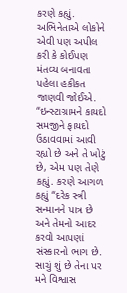કરણે કહ્યું.
અભિનેતાએ લોકોને એવી પણ અપીલ કરી કે કોઈપણ મંતવ્ય બનાવતા પહેલા હકીકત જાણવી જોઈએ. “ઇન્સ્ટાગ્રામને કાયદો સમજીને ફાયદો ઉઠાવવામાં આવી રહ્યો છે અને તે ખોટું છે, એમ પણ તેણે કહ્યું. કરણે આગળ કહ્યું “દરેક સ્ત્રી સન્માનને પાત્ર છે અને તેમનો આદર કરવો આપણાં સંસ્કારનો ભાગ છે. સાચું શું છે તેના પર મને વિશ્વાસ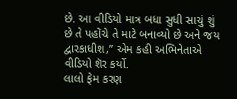છે. આ વીડિયો માત્ર બધા સુધી સાચું શું છે તે પહોંચે તે માટે બનાવ્યો છે અને જય દ્વારકાધીશ,” એમ કહી અભિનેતાએ વીડિયો શૅર કર્યો.
લાલો ફેમ કરણ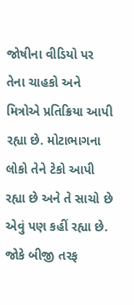જોષીના વીડિયો પર તેના ચાહકો અને મિત્રોએ પ્રતિક્રિયા આપી રહ્યા છે. મોટાભાગના લોકો તેને ટેકો આપી રહ્યા છે અને તે સાચો છે એવું પણ કહીં રહ્યા છે. જોકે બીજી તરફ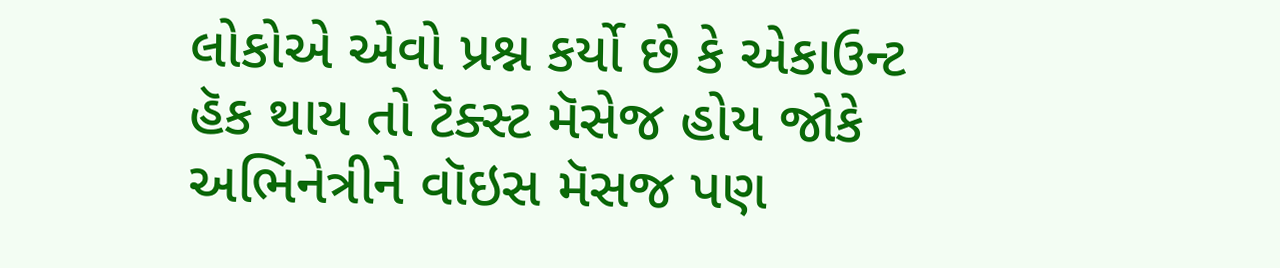લોકોએ એવો પ્રશ્ન કર્યો છે કે એકાઉન્ટ હૅક થાય તો ટૅક્સ્ટ મૅસેજ હોય જોકે અભિનેત્રીને વૉઇસ મૅસજ પણ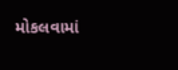મોકલવામાં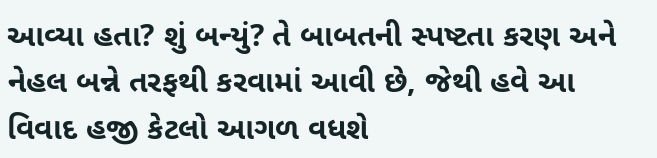આવ્યા હતા? શું બન્યું? તે બાબતની સ્પષ્ટતા કરણ અને નેહલ બન્ને તરફથી કરવામાં આવી છે, જેથી હવે આ વિવાદ હજી કેટલો આગળ વધશે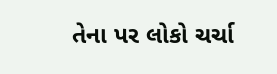તેના પર લોકો ચર્ચા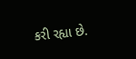કરી રહ્યા છે.